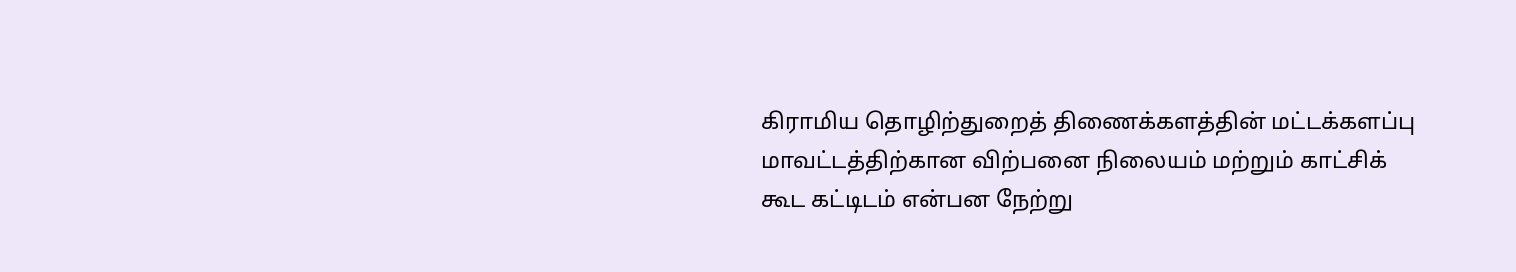கிராமிய தொழிற்துறைத் திணைக்களத்தின் மட்டக்களப்பு மாவட்டத்திற்கான விற்பனை நிலையம் மற்றும் காட்சிக் கூட கட்டிடம் என்பன நேற்று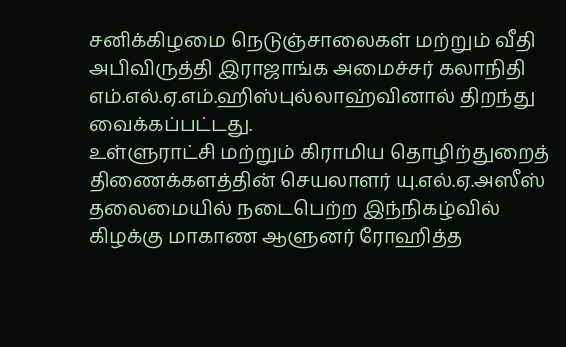சனிக்கிழமை நெடுஞ்சாலைகள் மற்றும் வீதி அபிவிருத்தி இராஜாங்க அமைச்சர் கலாநிதி எம்.எல்.ஏ.எம்.ஹிஸ்புல்லாஹ்வினால் திறந்து வைக்கப்பட்டது.
உள்ளுராட்சி மற்றும் கிராமிய தொழிற்துறைத் திணைக்களத்தின் செயலாளர் யு.எல்.ஏ.அஸீஸ் தலைமையில் நடைபெற்ற இந்நிகழ்வில் கிழக்கு மாகாண ஆளுனர் ரோஹித்த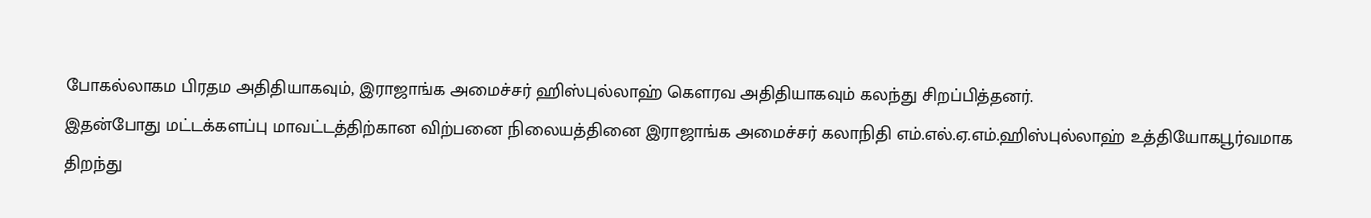போகல்லாகம பிரதம அதிதியாகவும், இராஜாங்க அமைச்சர் ஹிஸ்புல்லாஹ் கௌரவ அதிதியாகவும் கலந்து சிறப்பித்தனர்.
இதன்போது மட்டக்களப்பு மாவட்டத்திற்கான விற்பனை நிலையத்தினை இராஜாங்க அமைச்சர் கலாநிதி எம்.எல்.ஏ.எம்.ஹிஸ்புல்லாஹ் உத்தியோகபூர்வமாக திறந்து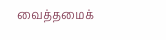வைத்தமைக்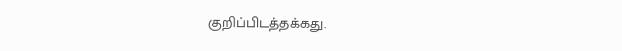குறிப்பிடத்தக்கது.